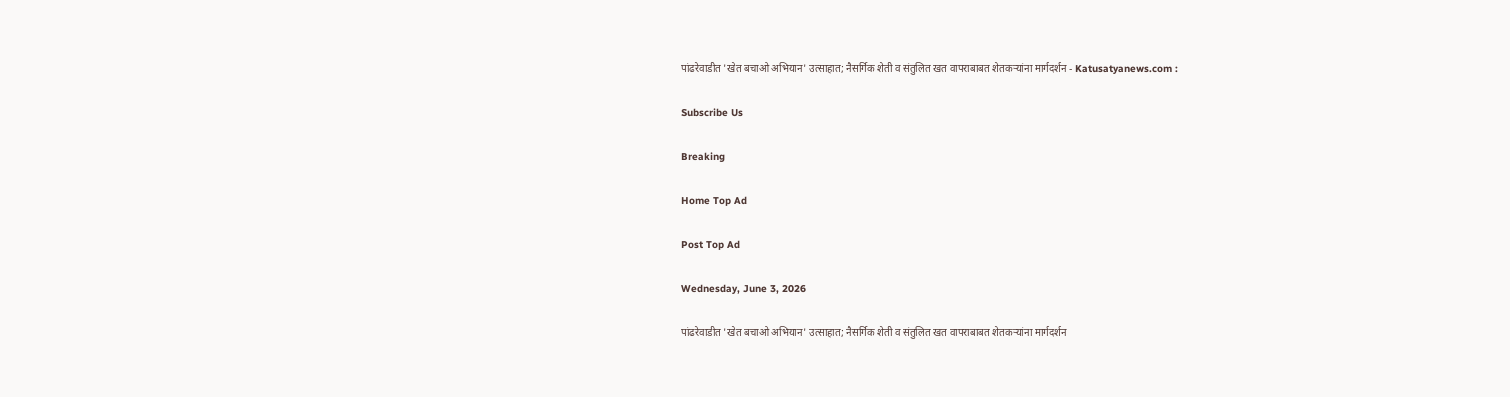पांढरेवाडीत 'खेत बचाओ अभियान' उत्साहात; नैसर्गिक शेती व संतुलित खत वापराबाबत शेतकऱ्यांना मार्गदर्शन - Katusatyanews.com :

Subscribe Us

Breaking

Home Top Ad

Post Top Ad

Wednesday, June 3, 2026

पांढरेवाडीत 'खेत बचाओ अभियान' उत्साहात; नैसर्गिक शेती व संतुलित खत वापराबाबत शेतकऱ्यांना मार्गदर्शन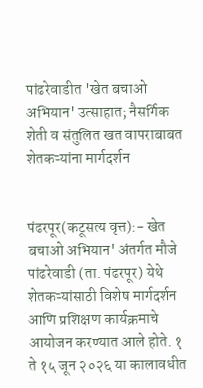पांढरेवाडीत 'खेत बचाओ अभियान' उत्साहात; नैसर्गिक शेती व संतुलित खत वापराबाबत शेतकऱ्यांना मार्गदर्शन


पंढरपूर(कटूसत्य वृत्त):- खेत बचाओ अभियान' अंतर्गत मौजे पांढरेवाडी (ता. पंढरपूर) येथे शेतकऱ्यांसाठी विशेष मार्गदर्शन आणि प्रशिक्षण कार्यक्रमाचे आयोजन करण्यात आले होते. १ ते १५ जून २०२६ या कालावधीत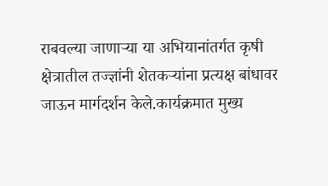राबवल्या जाणाऱ्या या अभियानांतर्गत कृषी क्षेत्रातील तज्ज्ञांनी शेतकऱ्यांना प्रत्यक्ष बांधावर जाऊन मार्गदर्शन केले.कार्यक्रमात मुख्य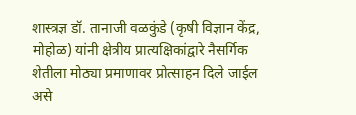शास्त्रज्ञ डॉ. तानाजी वळकुंडे (कृषी विज्ञान केंद्र, मोहोळ) यांनी क्षेत्रीय प्रात्यक्षिकांद्वारे नैसर्गिक शेतीला मोठ्या प्रमाणावर प्रोत्साहन दिले जाईल असे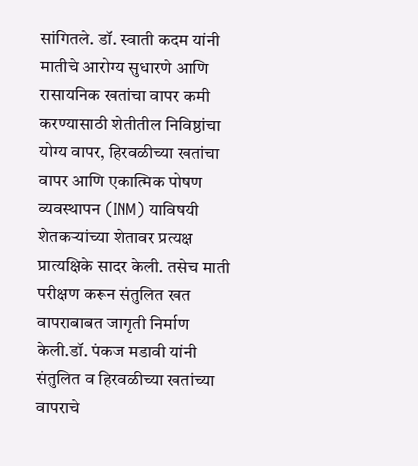सांगितले. डॉ. स्वाती कदम यांनी मातीचे आरोग्य सुधारणे आणि रासायनिक खतांचा वापर कमी करण्यासाठी शेतीतील निविष्ठांचा योग्य वापर, हिरवळीच्या खतांचा वापर आणि एकात्मिक पोषण व्यवस्थापन (INM) याविषयी शेतकऱ्यांच्या शेतावर प्रत्यक्ष प्रात्यक्षिके सादर केली. तसेच माती परीक्षण करून संतुलित खत वापराबाबत जागृती निर्माण केली.डॉ. पंकज मडावी यांनी संतुलित व हिरवळीच्या खतांच्या वापराचे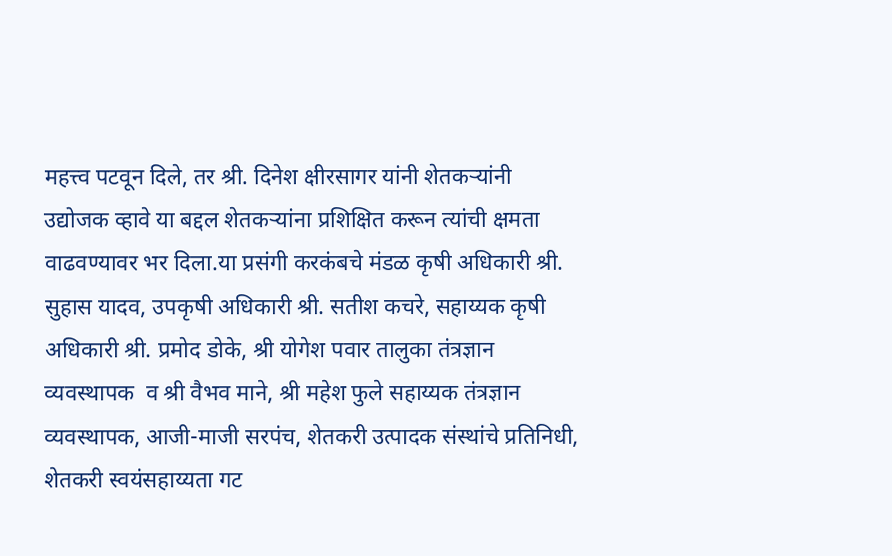महत्त्व पटवून दिले, तर श्री. दिनेश क्षीरसागर यांनी शेतकऱ्यांनी उद्योजक व्हावे या बद्दल शेतकऱ्यांना प्रशिक्षित करून त्यांची क्षमता वाढवण्यावर भर दिला.या प्रसंगी करकंबचे मंडळ कृषी अधिकारी श्री. सुहास यादव, उपकृषी अधिकारी श्री. सतीश कचरे, सहाय्यक कृषी अधिकारी श्री. प्रमोद डोके, श्री योगेश पवार तालुका तंत्रज्ञान व्यवस्थापक  व श्री वैभव माने, श्री महेश फुले सहाय्यक तंत्रज्ञान व्यवस्थापक, आजी-माजी सरपंच, शेतकरी उत्पादक संस्थांचे प्रतिनिधी, शेतकरी स्वयंसहाय्यता गट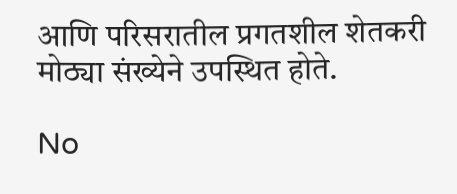आणि परिसरातील प्रगतशील शेतकरी मोठ्या संख्येने उपस्थित होते.

No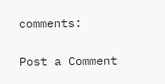comments:

Post a Comment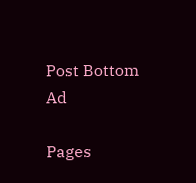Post Bottom Ad

Pages